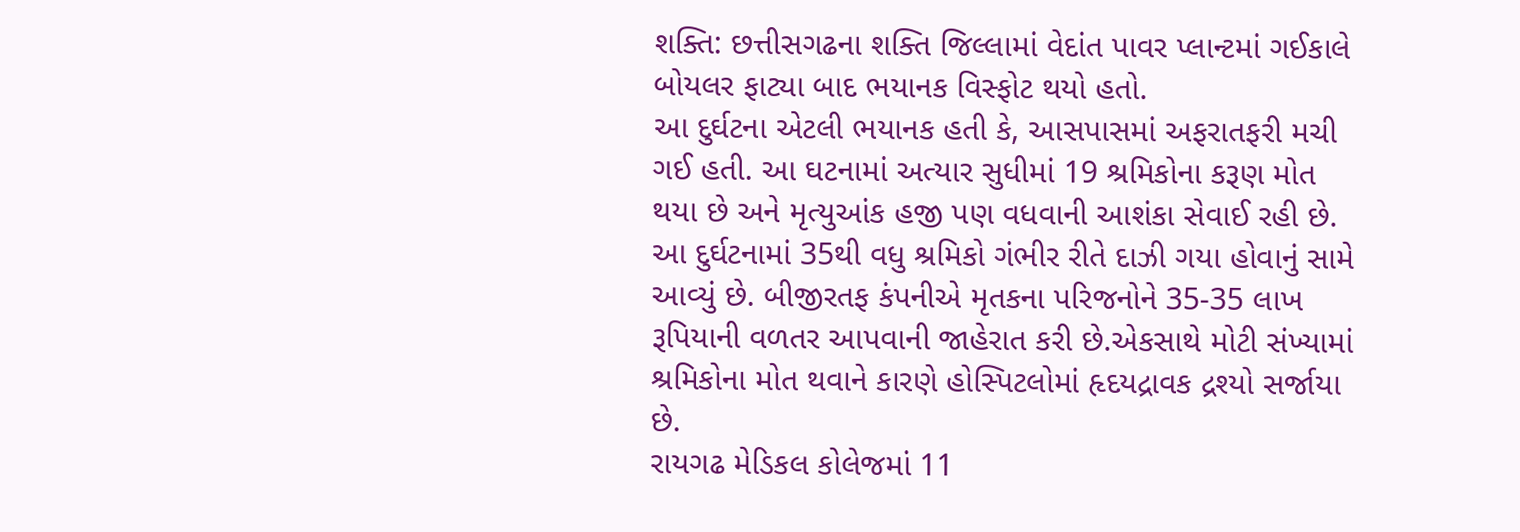શક્તિ: છત્તીસગઢના શક્તિ જિલ્લામાં વેદાંત પાવર પ્લાન્ટમાં ગઈકાલે બોયલર ફાટ્યા બાદ ભયાનક વિસ્ફોટ થયો હતો.
આ દુર્ઘટના એટલી ભયાનક હતી કે, આસપાસમાં અફરાતફરી મચી ગઈ હતી. આ ઘટનામાં અત્યાર સુધીમાં 19 શ્રમિકોના કરૂણ મોત થયા છે અને મૃત્યુઆંક હજી પણ વધવાની આશંકા સેવાઈ રહી છે. આ દુર્ઘટનામાં 35થી વધુ શ્રમિકો ગંભીર રીતે દાઝી ગયા હોવાનું સામે આવ્યું છે. બીજીરતફ કંપનીએ મૃતકના પરિજનોને 35-35 લાખ રૂપિયાની વળતર આપવાની જાહેરાત કરી છે.એકસાથે મોટી સંખ્યામાં શ્રમિકોના મોત થવાને કારણે હોસ્પિટલોમાં હૃદયદ્રાવક દ્રશ્યો સર્જાયા છે.
રાયગઢ મેડિકલ કોલેજમાં 11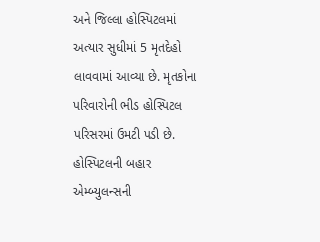અને જિલ્લા હોસ્પિટલમાં અત્યાર સુધીમાં 5 મૃતદેહો લાવવામાં આવ્યા છે. મૃતકોના પરિવારોની ભીડ હોસ્પિટલ પરિસરમાં ઉમટી પડી છે. હોસ્પિટલની બહાર એમ્બ્યુલન્સની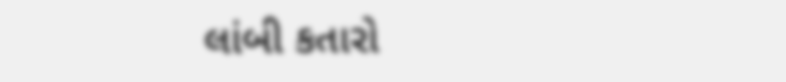લાંબી કતારો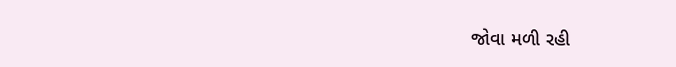જોવા મળી રહી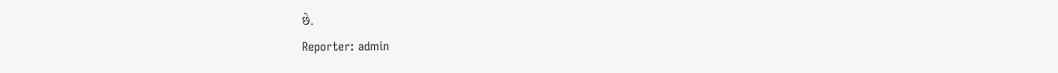છે.
Reporter: admin